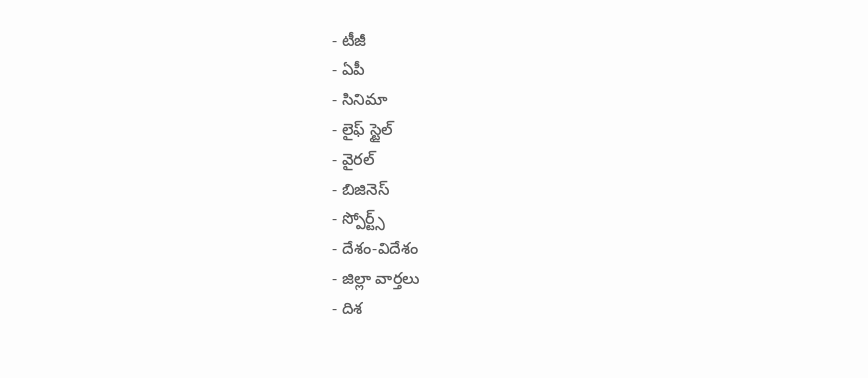- టీజీ
- ఏపీ
- సినిమా
- లైఫ్ స్టైల్
- వైరల్
- బిజినెస్
- స్పోర్ట్స్
- దేశం-విదేశం
- జిల్లా వార్తలు
- దిశ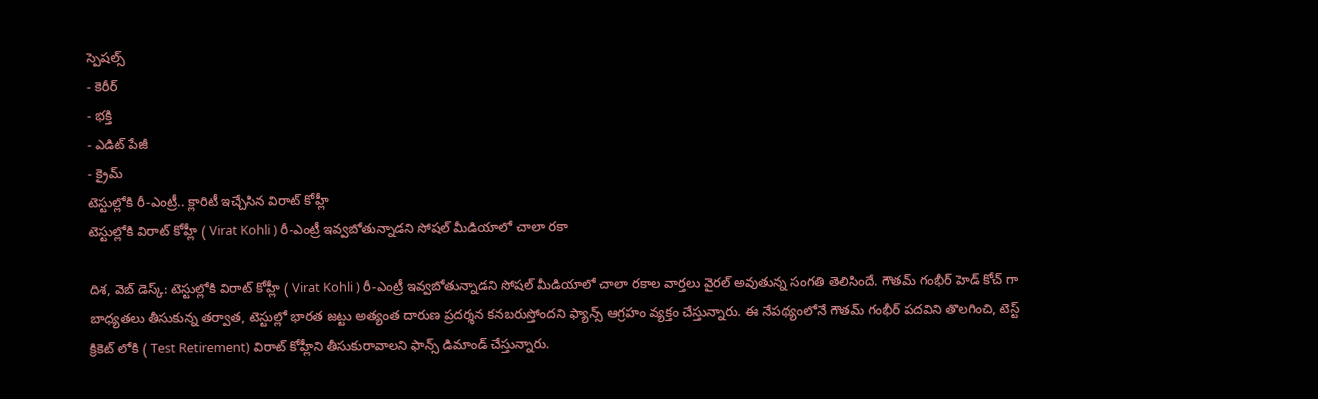స్పెషల్స్
- కెరీర్
- భక్తి
- ఎడిట్ పేజీ
- క్రైమ్
టెస్టుల్లోకి రీ-ఎంట్రీ.. క్లారిటీ ఇచ్చేసిన విరాట్ కోహ్లీ
టెస్టుల్లోకి విరాట్ కోహ్లీ ( Virat Kohli ) రీ-ఎంట్రీ ఇవ్వబోతున్నాడని సోషల్ మీడియాలో చాలా రకా

దిశ, వెబ్ డెస్క్: టెస్టుల్లోకి విరాట్ కోహ్లీ ( Virat Kohli ) రీ-ఎంట్రీ ఇవ్వబోతున్నాడని సోషల్ మీడియాలో చాలా రకాల వార్తలు వైరల్ అవుతున్న సంగతి తెలిసిందే. గౌతమ్ గంభీర్ హెడ్ కోచ్ గా బాధ్యతలు తీసుకున్న తర్వాత, టెస్టుల్లో భారత జట్టు అత్యంత దారుణ ప్రదర్శన కనబరుస్తోందని ఫ్యాన్స్ ఆగ్రహం వ్యక్తం చేస్తున్నారు. ఈ నేపథ్యంలోనే గౌతమ్ గంభీర్ పదవిని తొలగించి, టెస్ట్ క్రికెట్ లోకి ( Test Retirement) విరాట్ కోహ్లీని తీసుకురావాలని ఫాన్స్ డిమాండ్ చేస్తున్నారు.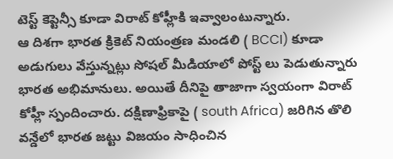టెస్ట్ కెప్టెన్సీ కూడా విరాట్ కోహ్లీకి ఇవ్వాలంటున్నారు.
ఆ దిశగా భారత క్రికెట్ నియంత్రణ మండలి ( BCCI) కూడా అడుగులు వేస్తున్నట్లు సోషల్ మీడియాలో పోస్ట్ లు పెడుతున్నారు భారత అభిమానులు. అయితే దీనిపై తాజాగా స్వయంగా విరాట్ కోహ్లీ స్పందించారు. దక్షిణాఫ్రికాపై ( south Africa) జరిగిన తొలి వన్డేలో భారత జట్టు విజయం సాధించిన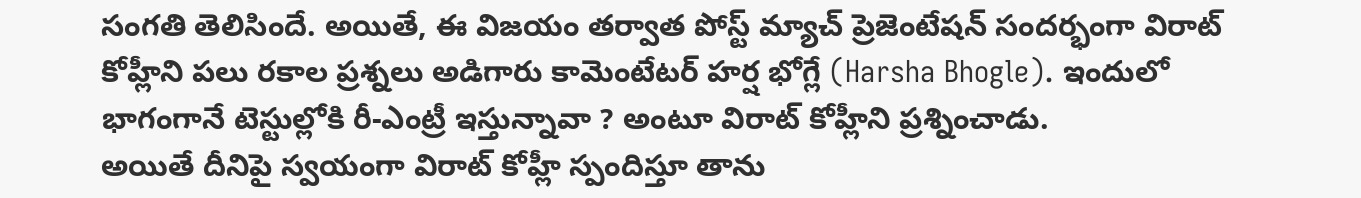సంగతి తెలిసిందే. అయితే, ఈ విజయం తర్వాత పోస్ట్ మ్యాచ్ ప్రెజెంటేషన్ సందర్భంగా విరాట్ కోహ్లీని పలు రకాల ప్రశ్నలు అడిగారు కామెంటేటర్ హర్ష భోగ్లే (Harsha Bhogle). ఇందులో భాగంగానే టెస్టుల్లోకి రీ-ఎంట్రీ ఇస్తున్నావా ? అంటూ విరాట్ కోహ్లీని ప్రశ్నించాడు.
అయితే దీనిపై స్వయంగా విరాట్ కోహ్లీ స్పందిస్తూ తాను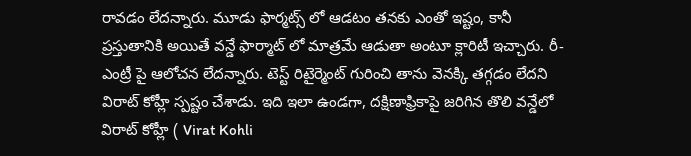రావడం లేదన్నారు. మూడు ఫార్మట్స్ లో ఆడటం తనకు ఎంతో ఇష్టం, కానీ ప్రస్తుతానికి అయితే వన్డే ఫార్మాట్ లో మాత్రమే ఆడుతా అంటూ క్లారిటీ ఇచ్చారు. రీ-ఎంట్రీ పై ఆలోచన లేదన్నారు. టెస్ట్ రిటైర్మెంట్ గురించి తాను వెనక్కి తగ్గడం లేదని విరాట్ కోహ్లీ స్పష్టం చేశాడు. ఇది ఇలా ఉండగా, దక్షిణాఫ్రికాపై జరిగిన తొలి వన్డేలో విరాట్ కోహ్లీ ( Virat Kohli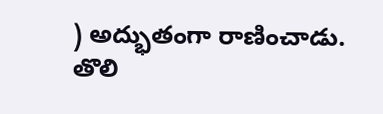) అద్భుతంగా రాణించాడు. తొలి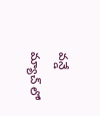వన్డే మ్యాచ్ లో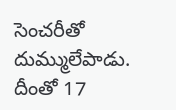సెంచరీతో దుమ్ములేపాడు. దీంతో 17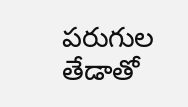పరుగుల తేడాతో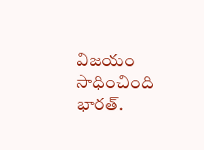విజయం సాధించింది భారత్.